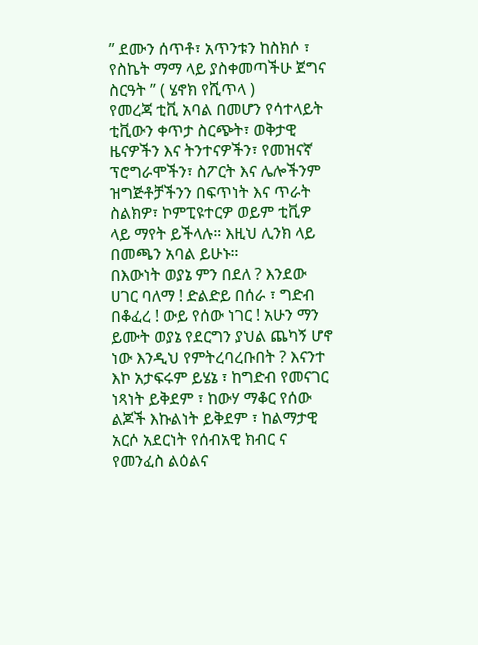” ደሙን ሰጥቶ፣ አጥንቱን ከስክሶ ፣ የስኬት ማማ ላይ ያስቀመጣችሁ ጀግና ስርዓት ” ( ሄኖክ የሺጥላ )
የመረጃ ቲቪ አባል በመሆን የሳተላይት ቲቪውን ቀጥታ ስርጭት፣ ወቅታዊ ዜናዎችን እና ትንተናዎችን፣ የመዝናኛ ፕሮግራሞችን፣ ስፖርት እና ሌሎችንም ዝግጅቶቻችንን በፍጥነት እና ጥራት ስልክዎ፣ ኮምፒዩተርዎ ወይም ቲቪዎ ላይ ማየት ይችላሉ። እዚህ ሊንክ ላይ በመጫን አባል ይሁኑ።
በእውነት ወያኔ ምን በደለ ? እንደው ሀገር ባለማ ! ድልድይ በሰራ ፣ ግድብ በቆፈረ ! ውይ የሰው ነገር ! አሁን ማን ይሙት ወያኔ የደርግን ያህል ጨካኝ ሆኖ ነው እንዲህ የምትረባረቡበት ? እናንተ እኮ አታፍሩም ይሄኔ ፣ ከግድብ የመናገር ነጻነት ይቅደም ፣ ከውሃ ማቆር የሰው ልጆች እኩልነት ይቅደም ፣ ከልማታዊ አርሶ አደርነት የሰብአዊ ክብር ና የመንፈስ ልዕልና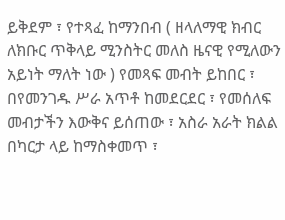ይቅደም ፣ የተጻፈ ከማንበብ ( ዘላለማዊ ክብር ለክቡር ጥቅላይ ሚንስትር መለስ ዜናዊ የሚለውን አይነት ማለት ነው ) የመጻፍ መብት ይከበር ፣ በየመንገዱ ሥራ አጥቶ ከመደርደር ፣ የመሰለፍ መብታችን እውቅና ይሰጠው ፣ አስራ አራት ክልል በካርታ ላይ ከማስቀመጥ ፣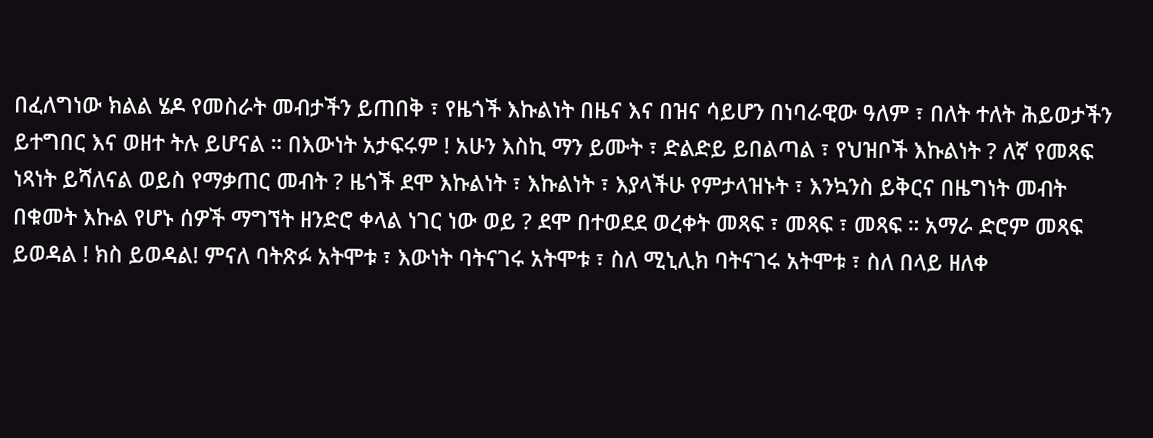በፈለግነው ክልል ሄዶ የመስራት መብታችን ይጠበቅ ፣ የዜጎች እኩልነት በዜና እና በዝና ሳይሆን በነባራዊው ዓለም ፣ በለት ተለት ሕይወታችን ይተግበር እና ወዘተ ትሉ ይሆናል ። በእውነት አታፍሩም ! አሁን እስኪ ማን ይሙት ፣ ድልድይ ይበልጣል ፣ የህዝቦች እኩልነት ? ለኛ የመጻፍ ነጻነት ይሻለናል ወይስ የማቃጠር መብት ? ዜጎች ደሞ እኩልነት ፣ እኩልነት ፣ እያላችሁ የምታላዝኑት ፣ እንኳንስ ይቅርና በዜግነት መብት በቁመት እኩል የሆኑ ሰዎች ማግኘት ዘንድሮ ቀላል ነገር ነው ወይ ? ደሞ በተወደደ ወረቀት መጻፍ ፣ መጻፍ ፣ መጻፍ ። አማራ ድሮም መጻፍ ይወዳል ! ክስ ይወዳል! ምናለ ባትጽፉ አትሞቱ ፣ እውነት ባትናገሩ አትሞቱ ፣ ስለ ሚኒሊክ ባትናገሩ አትሞቱ ፣ ስለ በላይ ዘለቀ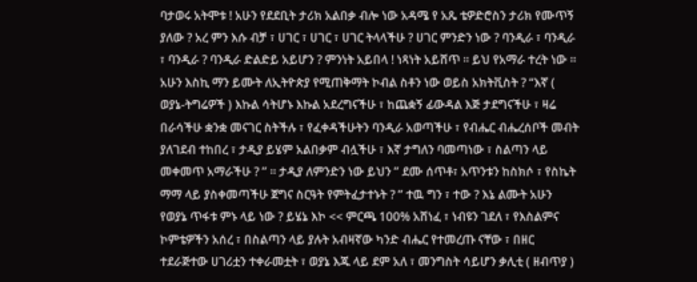ባታወሩ አትሞቱ ! አሁን የደደቢት ታሪክ አልበቃ ብሎ ነው አዳሜ የ አጼ ቴዎድሮስን ታሪክ የሙጥኝ ያለው ? አረ ምን እሱ ብቻ ፣ ሀገር ፣ ሀገር ፣ ሀገር ትላላችሁ ? ሀገር ምንድን ነው ? ባንዲራ ፣ ባንዲራ ፣ ባንዲራ ? ባንዲራ ድልድይ አይሆን ? ምንነት አይበላ ! ነጻነት አይሸጥ ። ይህ የአማራ ተረት ነው ። አሁን እስኪ ማን ይሙት ለኢትዮጵያ የሚጠቅማት ኮብል ስቶን ነው ወይስ አክትቪስት ? “እኛ ( ወያኔ-ትግሬዎች ) እኩል ሳትሆኑ እኩል አደረግናችሁ ፣ ከጨቋኝ ፊውዳል እጅ ታደግናችሁ ፣ ዛሬ በራሳችሁ ቋንቋ መናገር ስትችሉ ፣ የፈቀዳችሁትን ባንዲራ አወጣችሁ ፣ የብሔር ብሔረሰቦች መብት ያለገደብ ተከበረ ፣ ታዲያ ይሄም አልበቃም ብሏችሁ ፣ እኛ ታግለን ባመጣነው ፣ ስልጣን ላይ መቀመጥ አማራችሁ ? ” ። ታዲያ ለምንድን ነው ይህን ” ደሙ ሰጥቶ፣ አጥንቱን ከስክሶ ፣ የስኬት ማማ ላይ ያስቀመጣችሁ ጀግና ስርዓት የምትፈታተኑት ? ” ተዉ ግን ፣ ተው ? እኔ ልሙት አሁን የወያኔ ጥፋቱ ምኑ ላይ ነው ? ይሄኔ እኮ << ምርጫ 100% አሸነፈ ፣ ነብዩን ገደለ ፣ የእስልምና ኮምቴዎችን አሰረ ፣ በስልጣን ላይ ያሉት አብዛኛው ካንድ ብሔር የተመረጡ ናቸው ፣ በዘር ተደራጅተው ሀገሪቷን ተቀራመቷት ፣ ወያኔ እጁ ላይ ደም አለ ፣ መንግስት ሳይሆን ቃሊቲ ( ዘብጥያ )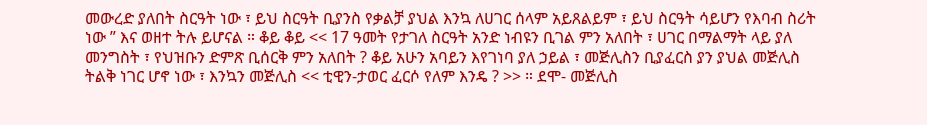መውረድ ያለበት ስርዓት ነው ፣ ይህ ስርዓት ቢያንስ የቃልቻ ያህል እንኳ ለሀገር ሰላም አይጸልይም ፣ ይህ ስርዓት ሳይሆን የእባብ ስሪት ነው ” እና ወዘተ ትሉ ይሆናል ። ቆይ ቆይ << 17 ዓመት የታገለ ስርዓት አንድ ነብዩን ቢገል ምን አለበት ፣ ሀገር በማልማት ላይ ያለ መንግስት ፣ የህዝቡን ድምጽ ቢሰርቅ ምን አለበት ? ቆይ አሁን አባይን እየገነባ ያለ ኃይል ፣ መጅሊስን ቢያፈርስ ያን ያህል መጅሊስ ትልቅ ነገር ሆኖ ነው ፣ እንኳን መጅሊስ << ቲዊን-ታወር ፈርሶ የለም እንዴ ? >> ። ደሞ- መጅሊስ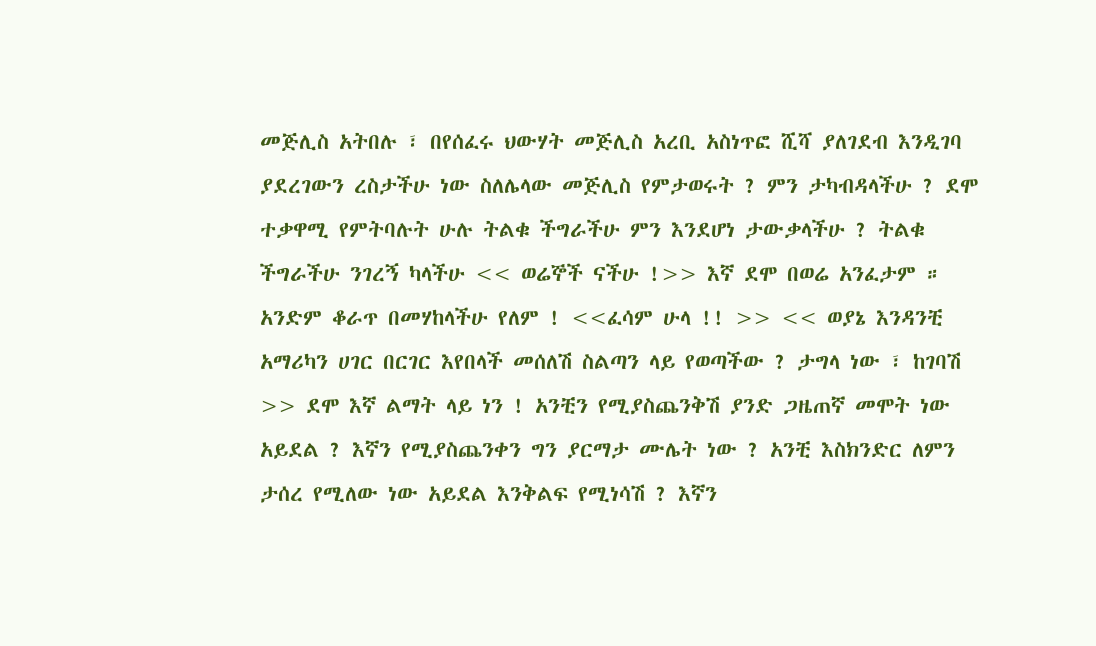መጅሊስ አትበሉ ፣ በየሰፈሩ ህውሃት መጅሊስ አረቢ አስነጥፎ ሺሻ ያለገደብ እንዲገባ ያደረገውን ረስታችሁ ነው ስለሌላው መጅሊስ የምታወሩት ? ምን ታካብዳላችሁ ? ደሞ ተቃዋሚ የምትባሉት ሁሉ ትልቁ ችግራችሁ ምን እንደሆነ ታውቃላችሁ ? ትልቁ ችግራችሁ ንገረኝ ካላችሁ << ወሬኞች ናችሁ !>> እኛ ደሞ በወሬ አንፈታም ። አንድም ቆራጥ በመሃከላችሁ የለም ! <<ፈሳም ሁላ !! >> << ወያኔ እንዳንቺ አማሪካን ሀገር በርገር እየበላች መሰለሽ ስልጣን ላይ የወጣችው ? ታግላ ነው ፣ ከገባሽ >> ደሞ እኛ ልማት ላይ ነን ! አንቺን የሚያስጨንቅሽ ያንድ ጋዜጠኛ መሞት ነው አይደል ? እኛን የሚያስጨንቀን ግን ያርማታ ሙሌት ነው ? አንቺ እስክንድር ለምን ታሰረ የሚለው ነው አይደል እንቅልፍ የሚነሳሽ ? እኛን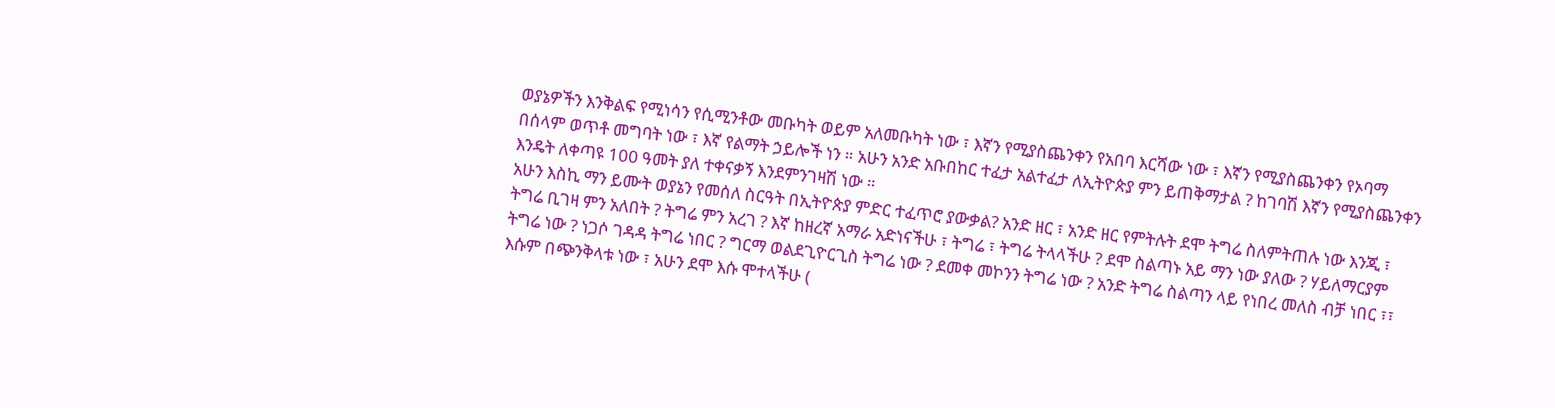ወያኔዎችን እንቅልፍ የሚነሳን የሲሚንቶው መቡካት ወይም አለመቡካት ነው ፣ እኛን የሚያስጨንቀን የአበባ እርሻው ነው ፣ እኛን የሚያስጨንቀን የኦባማ በሰላም ወጥቶ መግባት ነው ፣ እኛ የልማት ኃይሎች ነን ። አሁን አንድ አቡበከር ተፈታ አልተፈታ ለኢትዮጵያ ምን ይጠቅማታል ? ከገባሽ እኛን የሚያስጨንቀን እንዴት ለቀጣዩ 100 ዓመት ያለ ተቀናቃኝ እንደምንገዛሽ ነው ።
አሁን እስኪ ማን ይሙት ወያኔን የመሰለ ስርዓት በኢትዮጵያ ምድር ተፈጥሮ ያውቃል? አንድ ዘር ፣ አንድ ዘር የምትሉት ደሞ ትግሬ ስለምትጠሉ ነው እንጂ ፣ ትግሬ ቢገዛ ምን አለበት ? ትግሬ ምን አረገ ? እኛ ከዘረኛ አማራ አድነናችሁ ፣ ትግሬ ፣ ትግሬ ትላላችሁ ? ደሞ ስልጣኑ አይ ማን ነው ያለው ? ሃይለማርያም ትግሬ ነው ? ነጋሶ ገዳዳ ትግሬ ነበር ? ግርማ ወልደጊዮርጊስ ትግሬ ነው ? ደመቀ መኮንን ትግሬ ነው ? አንድ ትግሬ ስልጣን ላይ የነበረ መለስ ብቻ ነበር ፣፣ እሱም በጭንቅላቱ ነው ፣ አሁን ደሞ እሱ ሞተላችሁ (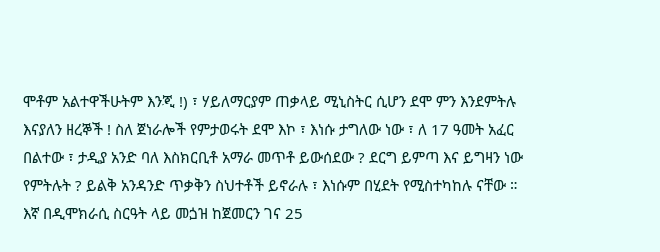ሞቶም አልተዋችሁትም እንጂ !) ፣ ሃይለማርያም ጠቃላይ ሚኒስትር ሲሆን ደሞ ምን እንደምትሉ እናያለን ዘረኞች ! ስለ ጀነራሎች የምታወሩት ደሞ እኮ ፣ እነሱ ታግለው ነው ፣ ለ 17 ዓመት አፈር በልተው ፣ ታዲያ አንድ ባለ እስክርቢቶ አማራ መጥቶ ይውሰደው ? ደርግ ይምጣ እና ይግዛን ነው የምትሉት ? ይልቅ አንዳንድ ጥቃቅን ስህተቶች ይኖራሉ ፣ እነሱም በሂደት የሚስተካከሉ ናቸው ። እኛ በዲሞክራሲ ስርዓት ላይ መጏዝ ከጀመርን ገና 25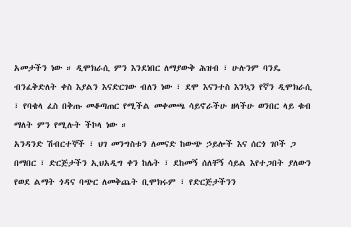አመታችን ነው ። ዲሞክራሲ ምን እንደነበር ለማያውቅ ሕዝብ ፣ ሁሉንም ባንዴ ብንፈቅድለት ቀስ እያልን እናድርገው ብለን ነው ፣ ደሞ እናንተስ እንኳን የኛን ዲሞክራሲ ፣ የባቄላ ፈስ በቅጡ መቆጣጠር የሚችል መቀመጫ ሳይኖራችሁ ዘላችሁ ወንበር ላይ ቁብ ማለት ምን የሚሉት ችኮላ ነው ።
አንዳንድ ሽብርተኞች ፣ ህገ መንግስቱን ለመናድ ከውጭ ኃይሎች እና ሰርጎ ገቦች ጋ በማበር ፣ ድርጅታችን ኢህአዲግ ቀን ከሌት ፣ ደከመኝ ሰለቸኝ ሳይል እየተጋበት ያለውን የወደ ልማት ጎዳና ባጭር ለመቅጨት ቢሞክሩም ፣ የድርጅታችንን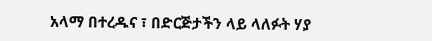አላማ በተረዱና ፣ በድርጅታችን ላይ ላለፉት ሃያ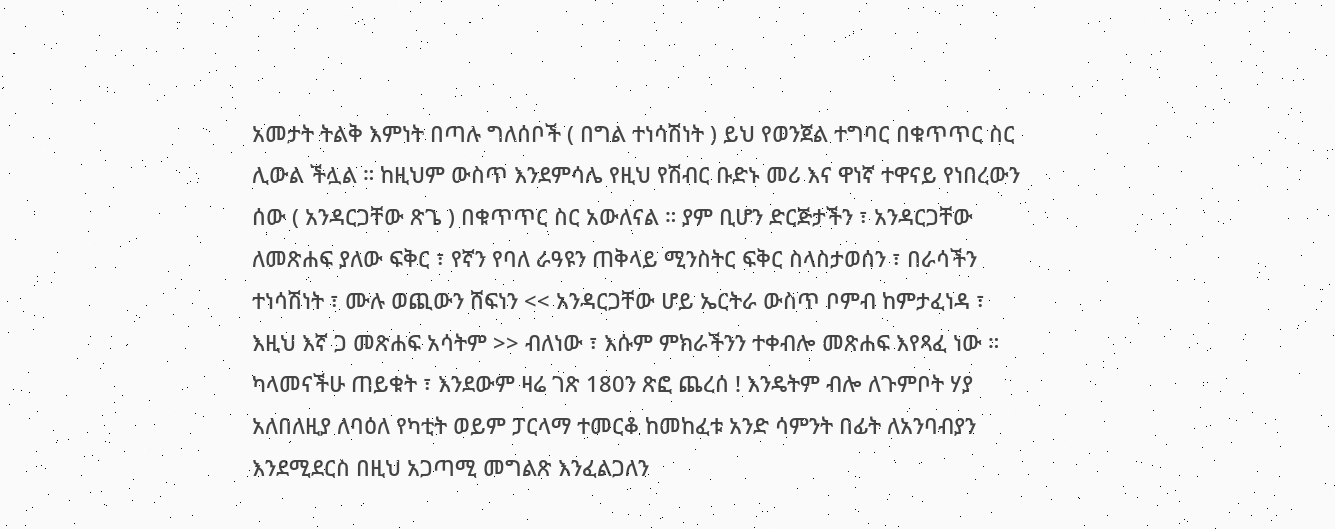አመታት ትልቅ እምነት በጣሉ ግለሰቦች ( በግል ተነሳሽነት ) ይህ የወንጀል ተግባር በቁጥጥር ስር ሊውል ችሏል ። ከዚህም ውስጥ እንደምሳሌ የዚህ የሽብር ቡድኑ መሪ እና ዋነኛ ተዋናይ የነበረውን ሰው ( አንዳርጋቸው ጽጌ ) በቁጥጥር ስር አውለናል ። ያም ቢሆን ድርጅታችን ፣ አንዳርጋቸው ለመጽሐፍ ያለው ፍቅር ፣ የኛን የባለ ራዓዩን ጠቅላይ ሚንስትር ፍቅር ስላስታወሰን ፣ በራሳችን ተነሳሽነት ፣ ሙሉ ወጪውን ሸፍነን << አንዳርጋቸው ሆይ ኤርትራ ውስጥ ቦምብ ከምታፈነዳ ፣ እዚህ እኛ ጋ መጽሐፍ አሳትም >> ብለነው ፣ እሱም ምክራችንን ተቀብሎ መጽሐፍ እየጻፈ ነው ። ካላመናችሁ ጠይቁት ፣ እንደውም ዛሬ ገጽ 180ን ጽፎ ጨረሰ ! እንዴትም ብሎ ለጉምቦት ሃያ አለበለዚያ ለባዕለ የካቲት ወይም ፓርላማ ተመርቆ ከመከፈቱ አንድ ሳምንት በፊት ለአንባብያን እንደሚደርስ በዚህ አጋጣሚ መግልጽ እንፈልጋለን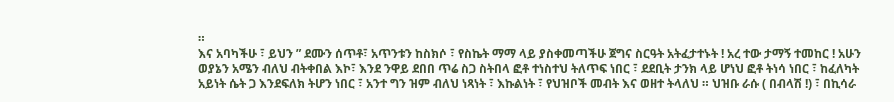።
እና አባካችሁ ፣ ይህን ” ደሙን ሰጥቶ፣ አጥንቱን ከስክሶ ፣ የስኬት ማማ ላይ ያስቀመጣችሁ ጀግና ስርዓት አትፈታተኑት ! አረ ተው ታማኝ ተመከር ! አሁን ወያኔን አሜን ብለህ ብትቀበል እኮ፣ እንደ ንዋይ ደበበ ጥሬ ስጋ ስትበላ ፎቶ ተነስተህ ትለጥፍ ነበር ፣ ደደቢት ታንክ ላይ ሆነህ ፎቶ ትነሳ ነበር ፣ ከፈለካት አይነት ሴት ጋ እንደፍለክ ትሆን ነበር ፣ አንተ ግን ዝም ብለህ ነጻነት ፣ እኩልነት ፣ የህዝቦች መብት እና ወዘተ ትላለህ ። ህዝቡ ራሱ ( በብላሽ !) ፣ በኪሳራ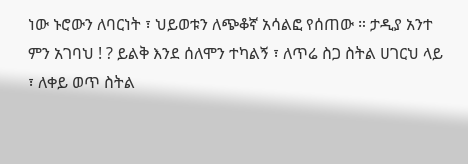ነው ኑሮውን ለባርነት ፣ ህይወቱን ለጭቆኛ አሳልፎ የሰጠው ። ታዲያ አንተ ምን አገባህ ! ? ይልቅ እንደ ሰለሞን ተካልኝ ፣ ለጥሬ ስጋ ስትል ሀገርህ ላይ ፣ ለቀይ ወጥ ስትል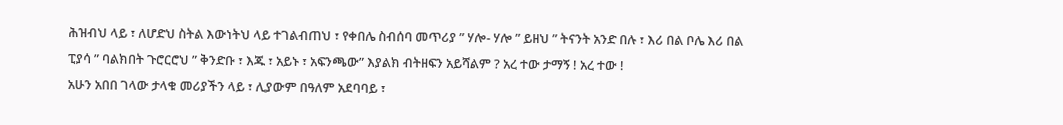ሕዝብህ ላይ ፣ ለሆድህ ስትል እውነትህ ላይ ተገልብጠህ ፣ የቀበሌ ስብሰባ መጥሪያ ” ሃሎ- ሃሎ ” ይዘህ ” ትናንት አንድ በሉ ፣ እሪ በል ቦሌ እሪ በል ፒያሳ ” ባልክበት ጉሮርሮህ ” ቅንድቡ ፣ እጁ ፣ አይኑ ፣ አፍንጫው” እያልክ ብትዘፍን አይሻልም ? አረ ተው ታማኝ ! አረ ተው !
አሁን አበበ ገላው ታላቁ መሪያችን ላይ ፣ ሊያውም በዓለም አደባባይ ፣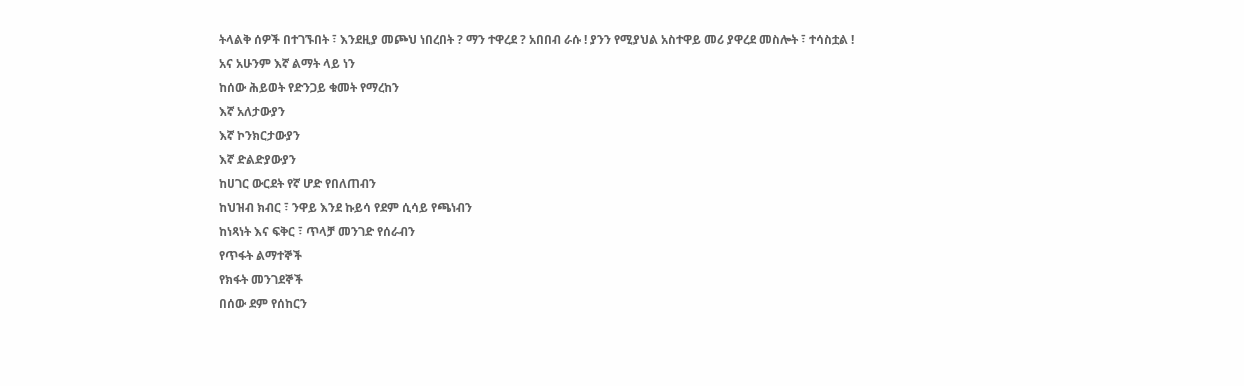ትላልቅ ሰዎች በተገኙበት ፣ እንደዚያ መጮህ ነበረበት ? ማን ተዋረደ ? አበበብ ራሱ ! ያንን የሚያህል አስተዋይ መሪ ያዋረደ መስሎት ፣ ተሳስቷል !
አና አሁንም እኛ ልማት ላይ ነን
ከሰው ሕይወት የድንጋይ ቁመት የማረከን
እኛ አለታውያን
እኛ ኮንክርታውያን
እኛ ድልድያውያን
ከሀገር ውርደት የኛ ሆድ የበለጠብን
ከህዝብ ክብር ፣ ንዋይ እንደ ኩይሳ የደም ሲሳይ የጫነብን
ከነጻነት እና ፍቅር ፣ ጥላቻ መንገድ የሰራብን
የጥፋት ልማተኞች
የክፋት መንገደኞች
በሰው ደም የሰከርን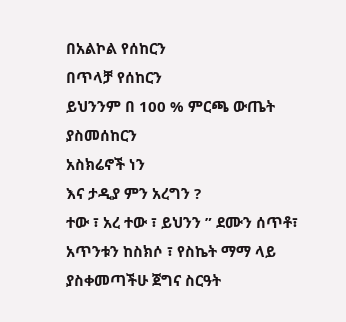በአልኮል የሰከርን
በጥላቻ የሰከርን
ይህንንም በ 100 % ምርጫ ውጤት ያስመሰከርን
አስክሬኖች ነን
እና ታዲያ ምን አረግን ?
ተው ፣ አረ ተው ፣ ይህንን ” ደሙን ሰጥቶ፣ አጥንቱን ከስክሶ ፣ የስኬት ማማ ላይ ያስቀመጣችሁ ጀግና ስርዓት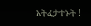አትፈታተኑት !